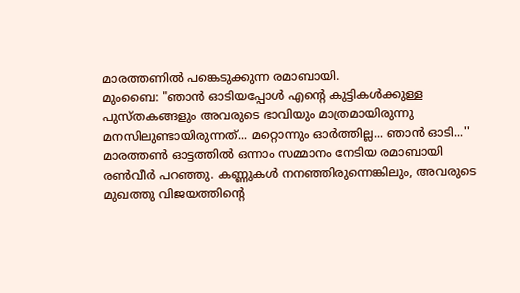മാരത്തണിൽ പങ്കെടുക്കുന്ന രമാബായി.
മുംബൈ: "ഞാൻ ഓടിയപ്പോൾ എന്റെ കുട്ടികൾക്കുള്ള പുസ്തകങ്ങളും അവരുടെ ഭാവിയും മാത്രമായിരുന്നു മനസിലുണ്ടായിരുന്നത്... മറ്റൊന്നും ഓർത്തില്ല... ഞാൻ ഓടി...'' മാരത്തൺ ഓട്ടത്തിൽ ഒന്നാം സമ്മാനം നേടിയ രമാബായി രൺവീർ പറഞ്ഞു. കണ്ണുകൾ നനഞ്ഞിരുന്നെങ്കിലും, അവരുടെ മുഖത്തു വിജയത്തിന്റെ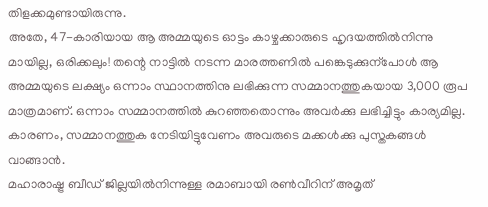തിളക്കമുണ്ടായിരുന്നു.
അതേ, 47-കാരിയായ ആ അമ്മയുടെ ഓട്ടം കാഴ്ചക്കാരുടെ ഹൃദയത്തിൽനിന്നു മായില്ല, ഒരിക്കലും! തന്റെ നാട്ടിൽ നടന്ന മാരത്തണിൽ പങ്കെടുക്കുന്പോൾ ആ അമ്മയുടെ ലക്ഷ്യം ഒന്നാം സ്ഥാനത്തിനു ലഭിക്കുന്ന സമ്മാനത്തുകയായ 3,000 രൂപ മാത്രമാണ്. ഒന്നാം സമ്മാനത്തിൽ കുറഞ്ഞതൊന്നും അവർക്കു ലഭിച്ചിട്ടും കാര്യമില്ല. കാരണം, സമ്മാനത്തുക നേടിയിട്ടുവേണം അവരുടെ മക്കൾക്കു പുസ്തകങ്ങൾ വാങ്ങാൻ.
മഹാരാഷ്ട്ര ബീഡ് ജില്ലയിൽനിന്നുള്ള രമാബായി രൺവീറിന് അമൃത്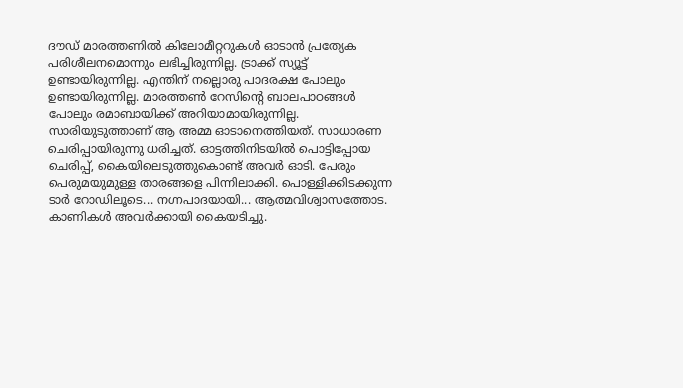ദൗഡ് മാരത്തണിൽ കിലോമീറ്ററുകൾ ഓടാൻ പ്രത്യേക പരിശീലനമൊന്നും ലഭിച്ചിരുന്നില്ല. ട്രാക്ക് സ്യൂട്ട് ഉണ്ടായിരുന്നില്ല. എന്തിന് നല്ലൊരു പാദരക്ഷ പോലും ഉണ്ടായിരുന്നില്ല. മാരത്തൺ റേസിന്റെ ബാലപാഠങ്ങൾ പോലും രമാബായിക്ക് അറിയാമായിരുന്നില്ല. സാരിയുടുത്താണ് ആ അമ്മ ഓടാനെത്തിയത്. സാധാരണ ചെരിപ്പായിരുന്നു ധരിച്ചത്. ഓട്ടത്തിനിടയിൽ പൊട്ടിപ്പോയ ചെരിപ്പ്, കൈയിലെടുത്തുകൊണ്ട് അവർ ഓടി. പേരും പെരുമയുമുള്ള താരങ്ങളെ പിന്നിലാക്കി. പൊള്ളിക്കിടക്കുന്ന ടാർ റോഡിലൂടെ... നഗ്നപാദയായി... ആത്മവിശ്വാസത്തോട. കാണികൾ അവർക്കായി കൈയടിച്ചു.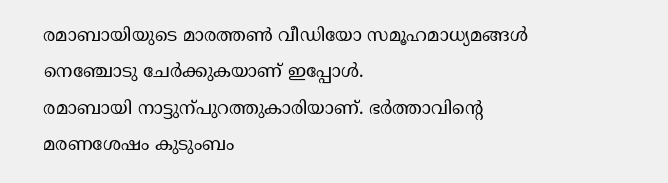രമാബായിയുടെ മാരത്തൺ വീഡിയോ സമൂഹമാധ്യമങ്ങൾ നെഞ്ചോടു ചേർക്കുകയാണ് ഇപ്പോൾ.
രമാബായി നാട്ടുന്പുറത്തുകാരിയാണ്. ഭർത്താവിന്റെ മരണശേഷം കുടുംബം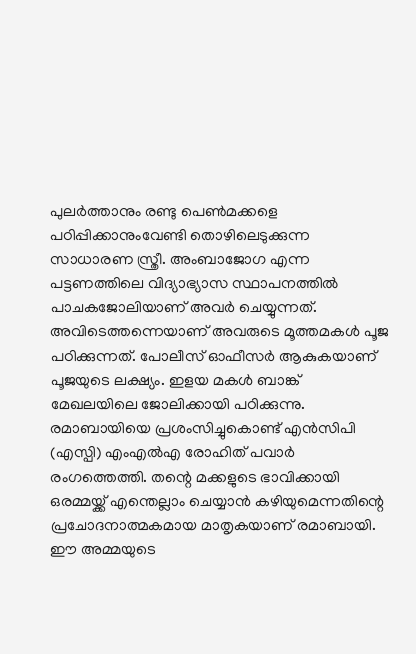പുലർത്താനും രണ്ടു പെൺമക്കളെ പഠിപ്പിക്കാനുംവേണ്ടി തൊഴിലെടുക്കുന്ന സാധാരണ സ്ത്രീ. അംബാജോഗ എന്ന പട്ടണത്തിലെ വിദ്യാഭ്യാസ സ്ഥാപനത്തിൽ പാചകജോലിയാണ് അവർ ചെയ്യുന്നത്. അവിടെത്തന്നെയാണ് അവരുടെ മൂത്തമകൾ പൂജ പഠിക്കുന്നത്. പോലീസ് ഓഫീസർ ആകുകയാണ് പൂജയുടെ ലക്ഷ്യം. ഇളയ മകൾ ബാങ്ക് മേഖലയിലെ ജോലിക്കായി പഠിക്കുന്നു.
രമാബായിയെ പ്രശംസിച്ചുകൊണ്ട് എൻസിപി (എസ്പി) എംഎൽഎ രോഹിത് പവാർ രംഗത്തെത്തി. തന്റെ മക്കളുടെ ഭാവിക്കായി ഒരമ്മയ്ക്ക് എന്തെല്ലാം ചെയ്യാൻ കഴിയുമെന്നതിന്റെ പ്രചോദനാത്മകമായ മാതൃകയാണ് രമാബായി. ഈ അമ്മയുടെ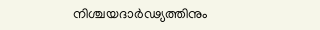നിശ്ചയദാർഢ്യത്തിനും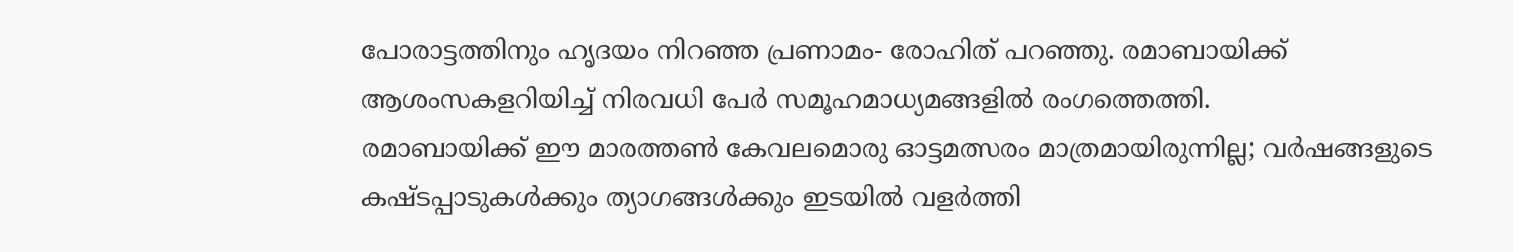പോരാട്ടത്തിനും ഹൃദയം നിറഞ്ഞ പ്രണാമം- രോഹിത് പറഞ്ഞു. രമാബായിക്ക് ആശംസകളറിയിച്ച് നിരവധി പേർ സമൂഹമാധ്യമങ്ങളിൽ രംഗത്തെത്തി.
രമാബായിക്ക് ഈ മാരത്തൺ കേവലമൊരു ഓട്ടമത്സരം മാത്രമായിരുന്നില്ല; വർഷങ്ങളുടെ കഷ്ടപ്പാടുകൾക്കും ത്യാഗങ്ങൾക്കും ഇടയിൽ വളർത്തി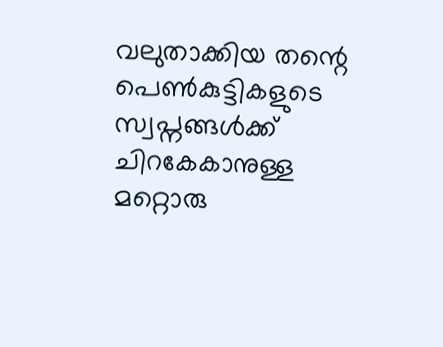വലുതാക്കിയ തന്റെ പെൺകുട്ടികളുടെ സ്വപ്നങ്ങൾക്ക് ചിറകേകാനുള്ള മറ്റൊരു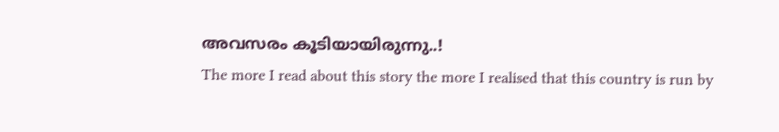അവസരം കൂടിയായിരുന്നു..!
The more I read about this story the more I realised that this country is run by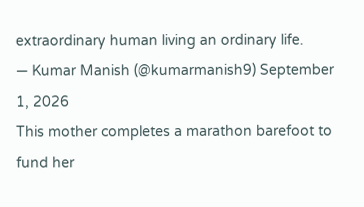extraordinary human living an ordinary life.
— Kumar Manish (@kumarmanish9) September 1, 2026
This mother completes a marathon barefoot to fund her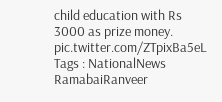child education with Rs 3000 as prize money.
pic.twitter.com/ZTpixBa5eL
Tags : NationalNews RamabaiRanveer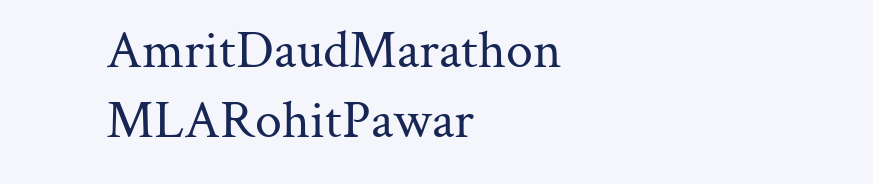AmritDaudMarathon MLARohitPawar